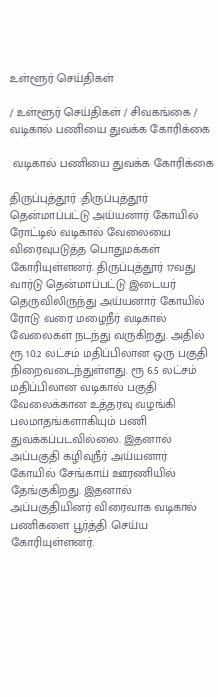உள்ளூர் செய்திகள்

/ உள்ளூர் செய்திகள் / சிவகங்கை /  வடிகால் பணியை துவக்க கோரிக்கை

 வடிகால் பணியை துவக்க கோரிக்கை

திருப்புத்தூர் :திருப்புத்தூர் தென்மாப்பட்டு அய்யனார் கோயில் ரோட்டில் வடிகால் வேலையை விரைவுபடுத்த பொதுமக்கள் கோரியுள்ளனர். திருப்புத்தூர் 17வது வார்டு தென்மாப்பட்டு இடையர் தெருவிலிருந்து அய்யனார் கோயில் ரோடு வரை மழைநீர் வடிகால் வேலைகள் நடந்து வருகிறது. அதில் ரூ 10.2 லட்சம் மதிப்பிலான ஒரு பகுதி நிறைவடைந்துள்ளது. ரூ 6.5 லட்சம் மதிப்பிலான வடிகால் பகுதி வேலைக்கான உத்தரவு வழங்கி பலமாதங்களாகியும் பணி துவக்கப்படவில்லை. இதனால் அப்பகுதி கழிவுநீர் அய்யனார் கோயில் சேங்காய் ஊரணியில் தேங்குகிறது. இதனால் அப்பகுதியினர் விரைவாக வடிகால் பணிகளை பூர்த்தி செய்ய கோரியுள்ளனர்.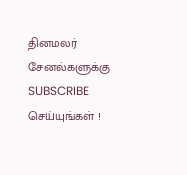தினமலர் சேனல்களுக்கு SUBSCRIBE செய்யுங்கள் !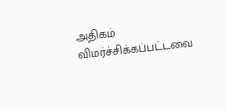அதிகம் விமர்ச்சிக்கப்பட்டவை